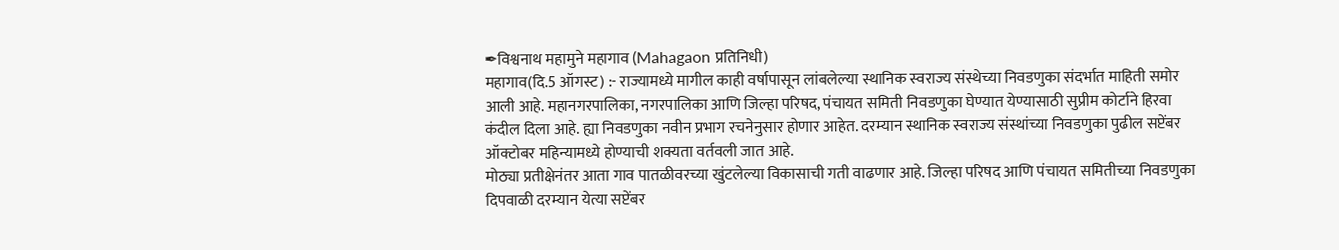✒विश्वनाथ महामुने महागाव (Mahagaon प्रतिनिधी)
महागाव(दि.5 ऑगस्ट) :- राज्यामध्ये मागील काही वर्षापासून लांबलेल्या स्थानिक स्वराज्य संस्थेच्या निवडणुका संदर्भात माहिती समोर आली आहे. महानगरपालिका, नगरपालिका आणि जिल्हा परिषद, पंचायत समिती निवडणुका घेण्यात येण्यासाठी सुप्रीम कोर्टाने हिरवा कंदील दिला आहे. ह्या निवडणुका नवीन प्रभाग रचनेनुसार होणार आहेत. दरम्यान स्थानिक स्वराज्य संस्थांच्या निवडणुका पुढील सप्टेंबर ऑक्टोबर महिन्यामध्ये होण्याची शक्यता वर्तवली जात आहे.
मोठ्या प्रतीक्षेनंतर आता गाव पातळीवरच्या खुंटलेल्या विकासाची गती वाढणार आहे. जिल्हा परिषद आणि पंचायत समितीच्या निवडणुका दिपवाळी दरम्यान येत्या सप्टेंबर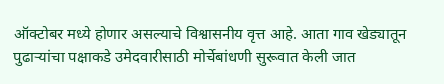ऑक्टोबर मध्ये होणार असल्याचे विश्वासनीय वृत्त आहे. आता गाव खेड्यातून पुढाऱ्यांचा पक्षाकडे उमेदवारीसाठी मोर्चेबांधणी सुरूवात केली जात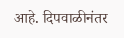आहे. दिपवाळीनंतर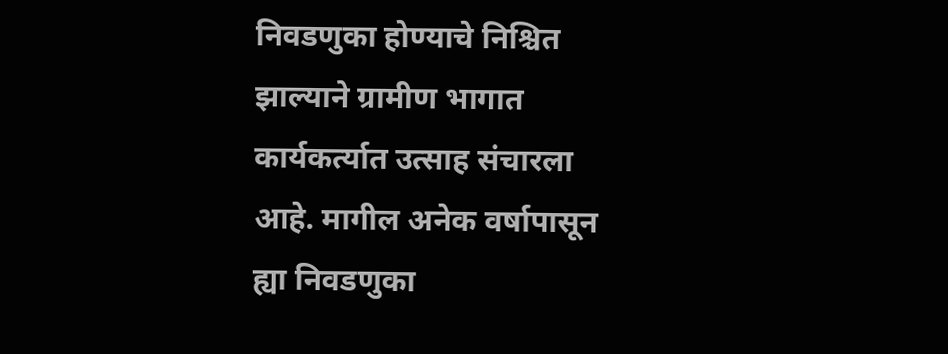निवडणुका होण्याचे निश्चित झाल्याने ग्रामीण भागात कार्यकर्त्यात उत्साह संचारला आहे. मागील अनेक वर्षापासून ह्या निवडणुका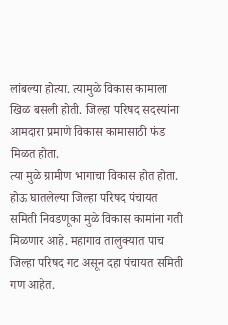लांबल्या होत्या. त्यामुळे विकास कामाला खिळ बसली होती. जिल्हा परिषद सदस्यांना आमदारा प्रमाणे विकास कामासाठी फंड मिळत होता.
त्या मुळे ग्रामीण भागाचा विकास होत होता. होऊ घातलेल्या जिल्हा परिषद पंचायत समिती निवडणूका मुळे विकास कामांना गती मिळणार आहे. महागाव तालुक्यात पाच जिल्हा परिषद गट असून दहा पंचायत समिती गण आहेत.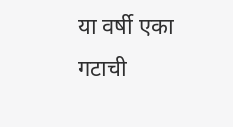या वर्षी एका गटाची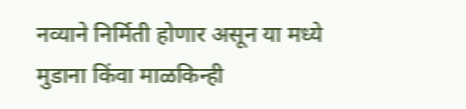नव्याने निर्मिती होणार असून या मध्ये मुडाना किंवा माळकिन्ही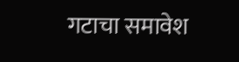गटाचा समावेश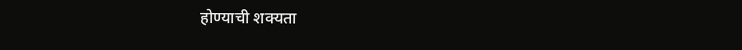होण्याची शक्यता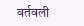वर्तवली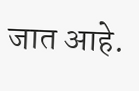जात आहे.